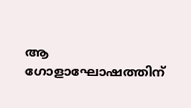ആ ഗോളാഘോഷത്തിന്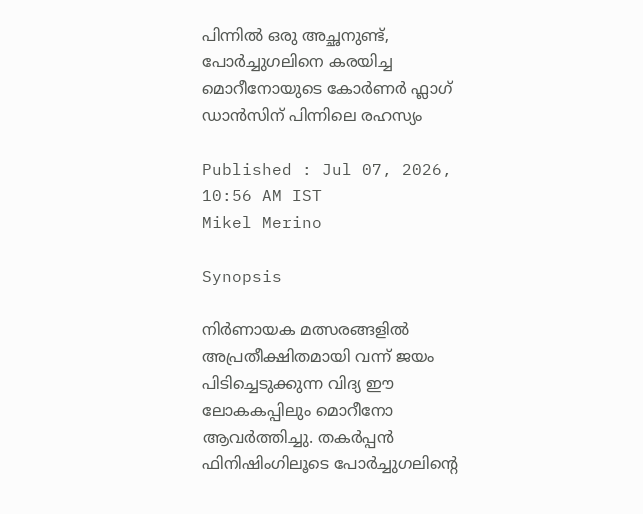പിന്നിൽ ഒരു അച്ഛനുണ്ട്, പോർച്ചുഗലിനെ കരയിച്ച മൊറീനോയുടെ കോർണർ ഫ്ലാഗ് ഡാൻസിന് പിന്നിലെ രഹസ്യം

Published : Jul 07, 2026, 10:56 AM IST
Mikel Merino

Synopsis

നിർണായക മത്സരങ്ങളിൽ അപ്രതീക്ഷിതമായി വന്ന് ജയം പിടിച്ചെടുക്കുന്ന വിദ്യ ഈ ലോകകപ്പിലും മൊറീനോ ആവർത്തിച്ചു. തകർപ്പൻ ഫിനിഷിംഗിലൂടെ പോർച്ചുഗലിന്‍റെ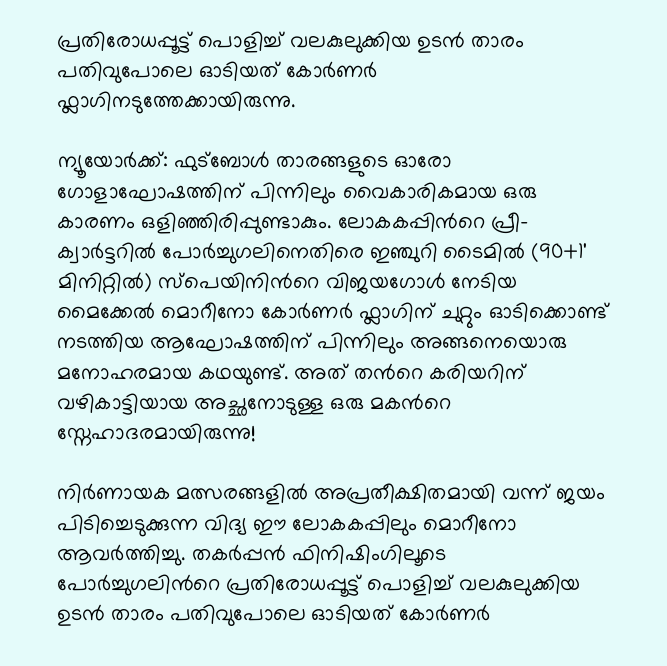പ്രതിരോധപ്പൂട്ട് പൊളിച്ച് വലകുലുക്കിയ ഉടൻ താരം പതിവുപോലെ ഓടിയത് കോർണർ ഫ്ലാഗിനടുത്തേക്കായിരുന്നു.

ന്യൂയോര്‍ക്ക്: ഫുട്ബോൾ താരങ്ങളുടെ ഓരോ ഗോളാഘോഷത്തിന് പിന്നിലും വൈകാരികമായ ഒരു കാരണം ഒളിഞ്ഞിരിപ്പുണ്ടാകും. ലോകകപ്പിന്‍റെ പ്രീ-ക്വാർട്ടറിൽ പോർച്ചുഗലിനെതിരെ ഇഞ്ചുറി ടൈമിൽ (90+1' മിനിറ്റിൽ) സ്പെയിനിന്‍റെ വിജയഗോൾ നേടിയ മൈക്കേൽ മൊറീനോ കോർണർ ഫ്ലാഗിന് ചുറ്റും ഓടിക്കൊണ്ട് നടത്തിയ ആഘോഷത്തിന് പിന്നിലും അങ്ങനെയൊരു മനോഹരമായ കഥയുണ്ട്. അത് തന്‍റെ കരിയറിന് വഴികാട്ടിയായ അച്ഛനോടുള്ള ഒരു മകന്‍റെ സ്നേഹാദരമായിരുന്നു!

നിർണായക മത്സരങ്ങളിൽ അപ്രതീക്ഷിതമായി വന്ന് ജയം പിടിച്ചെടുക്കുന്ന വിദ്യ ഈ ലോകകപ്പിലും മൊറീനോ ആവർത്തിച്ചു. തകർപ്പൻ ഫിനിഷിംഗിലൂടെ പോർച്ചുഗലിന്‍റെ പ്രതിരോധപ്പൂട്ട് പൊളിച്ച് വലകുലുക്കിയ ഉടൻ താരം പതിവുപോലെ ഓടിയത് കോർണർ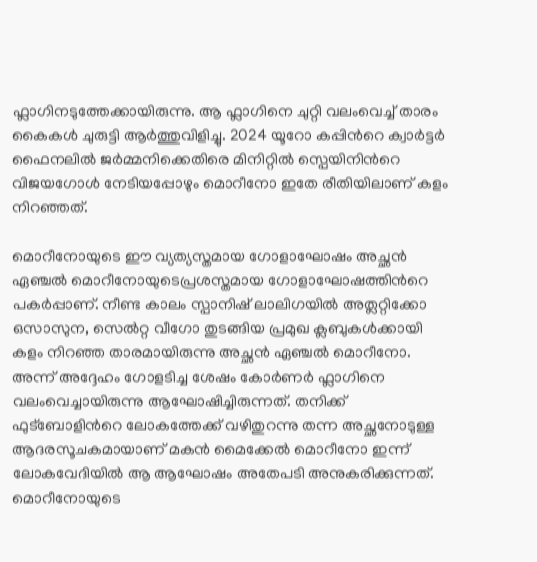ഫ്ലാഗിനടുത്തേക്കായിരുന്നു. ആ ഫ്ലാഗിനെ ചുറ്റി വലംവെച്ച് താരം കൈകൾ ചുരുട്ടി ആർത്തുവിളിച്ചു. 2024 യൂറോ കപ്പിന്‍റെ ക്വാർട്ടർ ഫൈനലിൽ ജർമ്മനിക്കെതിരെ മിനിറ്റിൽ സ്പെയിനിന്‍റെ വിജയഗോൾ നേടിയപ്പോഴും മൊറീനോ ഇതേ രീതിയിലാണ് കളം നിറഞ്ഞത്.

മൊറീനോയുടെ ഈ വ്യത്യസ്തമായ ഗോളാഘോഷം അച്ഛൻ ഏഞ്ചൽ മൊറീനോയുടെപ്രശസ്തമായ ഗോളാഘോഷത്തിന്‍റെ പകർപ്പാണ്. നീണ്ട കാലം സ്പാനിഷ് ലാലിഗയിൽ അത്ലറ്റിക്കോ ഒസാസുന, സെൽറ്റ വീഗോ തുടങ്ങിയ പ്രമുഖ ക്ലബുകൾക്കായി കളം നിറഞ്ഞ താരമായിരുന്നു അച്ഛൻ ഏഞ്ചൽ മൊറീനോ. അന്ന് അദ്ദേഹം ഗോളടിച്ച ശേഷം കോർണർ ഫ്ലാഗിനെ വലംവെച്ചായിരുന്നു ആഘോഷിച്ചിരുന്നത്. തനിക്ക് ഫുട്ബോളിന്‍റെ ലോകത്തേക്ക് വഴിതുറന്നു തന്ന അച്ഛനോടുള്ള ആദരസൂചകമായാണ് മകൻ മൈക്കേൽ മൊറീനോ ഇന്ന് ലോകവേദിയിൽ ആ ആഘോഷം അതേപടി അനുകരിക്കുന്നത്. മൊറീനോയുടെ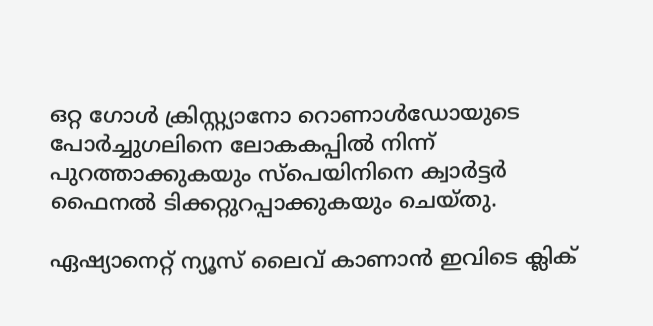ഒറ്റ ഗോള്‍ ക്രിസ്റ്റ്യാനോ റൊണാൾഡോയുടെ പോർച്ചുഗലിനെ ലോകകപ്പിൽ നിന്ന് പുറത്താക്കുകയും സ്പെയിനിനെ ക്വാർട്ടർ ഫൈനൽ ടിക്കറ്റുറപ്പാക്കുകയും ചെയ്തു.

ഏഷ്യാനെറ്റ് ന്യൂസ് ലൈവ് കാണാന്‍ ഇവിടെ ക്ലിക്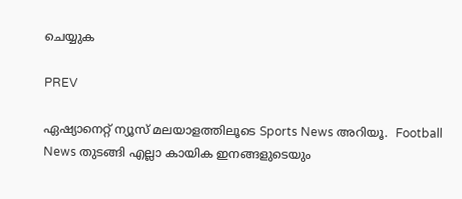ചെയ്യുക

PREV

ഏഷ്യാനെറ്റ് ന്യൂസ് മലയാളത്തിലൂടെ Sports News അറിയൂ.  Football News തുടങ്ങി എല്ലാ കായിക ഇനങ്ങളുടെയും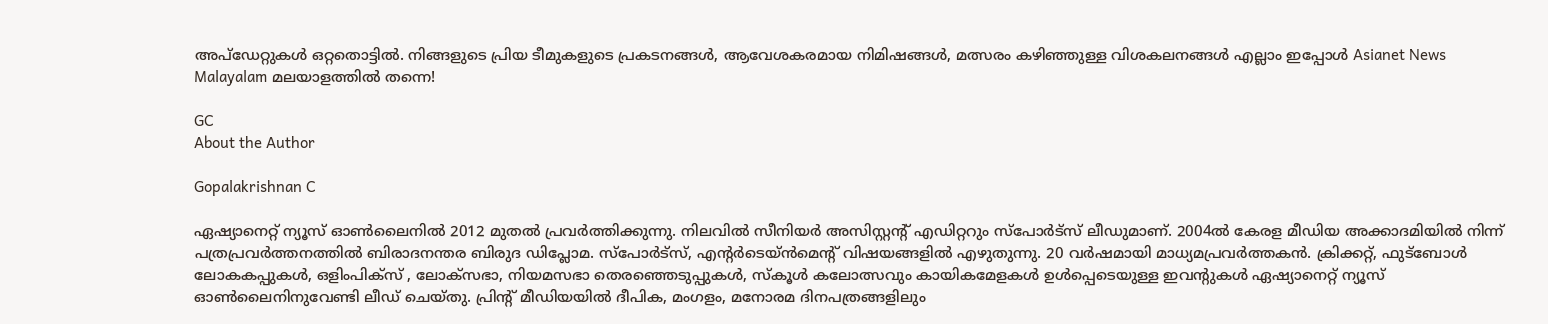അപ്‌ഡേറ്റുകൾ ഒറ്റതൊട്ടിൽ. നിങ്ങളുടെ പ്രിയ ടീമുകളുടെ പ്രകടനങ്ങൾ, ആവേശകരമായ നിമിഷങ്ങൾ, മത്സരം കഴിഞ്ഞുള്ള വിശകലനങ്ങൾ എല്ലാം ഇപ്പോൾ Asianet News Malayalam മലയാളത്തിൽ തന്നെ!

GC
About the Author

Gopalakrishnan C

ഏഷ്യാനെറ്റ് ന്യൂസ് ഓണ്‍ലൈനില്‍ 2012 മുതല്‍ പ്രവര്‍ത്തിക്കുന്നു. നിലവില്‍ സീനിയര്‍ അസിസ്റ്റന്‍റ് എഡിറ്ററും സ്പോർട്സ് ലീഡുമാണ്. 2004ൽ കേരള മീഡിയ അക്കാദമിയില്‍ നിന്ന് പത്രപ്രവര്‍ത്തനത്തില്‍ ബിരാദനന്തര ബിരുദ ഡിപ്ലോമ. സ്പോര്‍ട്സ്, എന്‍റര്‍ടെയ്ൻമെന്‍റ് വിഷയങ്ങളില്‍ എഴുതുന്നു. 20 വര്‍ഷമായി മാധ്യമപ്രവര്‍ത്തകൻ. ക്രിക്കറ്റ്, ഫുട്ബോള്‍ ലോകകപ്പുകൾ, ഒളിംപിക്സ് , ലോക്സഭാ, നിയമസഭാ തെരഞ്ഞെടുപ്പുകള്‍, സ്കൂള്‍ കലോത്സവും കായികമേളകള്‍ ഉള്‍പ്പെടെയുള്ള ഇവന്‍റുകള്‍ ഏഷ്യാനെറ്റ് ന്യൂസ് ഓണ്‍ലൈനിനുവേണ്ടി ലീഡ് ചെയ്തു. പ്രിന്‍റ് മീഡിയയില്‍ ദീപിക, മംഗളം, മനോരമ ദിനപത്രങ്ങളിലും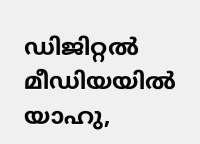ഡിജിറ്റൽ മീഡിയയില്‍ യാഹു,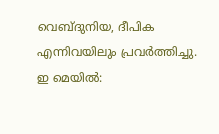വെബ്ദുനിയ, ദീപിക എന്നിവയിലും പ്രവര്‍ത്തിച്ചു. ഇ മെയില്‍: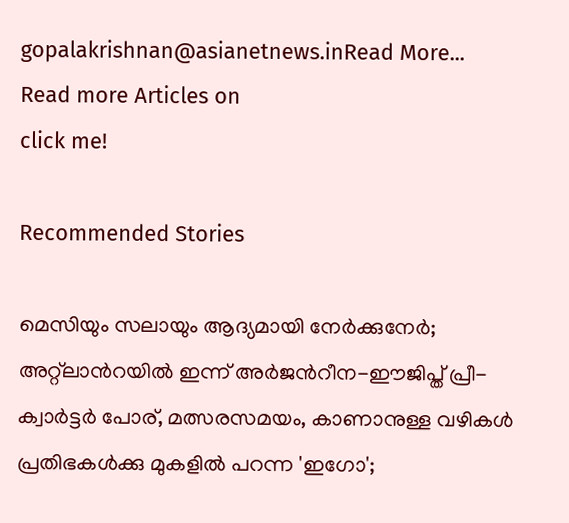gopalakrishnan@asianetnews.inRead More...
Read more Articles on
click me!

Recommended Stories

മെസിയും സലായും ആദ്യമായി നേര്‍ക്കുനേര്‍; അറ്റ്‌ലാന്‍റയിൽ ഇന്ന് അർജന്‍റീന-ഈജിപ്ത് പ്രീ-ക്വാർട്ടർ പോര്, മത്സരസമയം, കാണാനുള്ള വഴികള്‍
പ്രതിഭകൾക്കു മുകളിൽ പറന്ന 'ഇഗോ';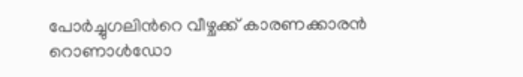പോർച്ചുഗലിന്‍റെ വീഴ്ചക്ക് കാരണക്കാരൻ റൊണാൾഡോ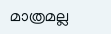മാത്രമല്ല